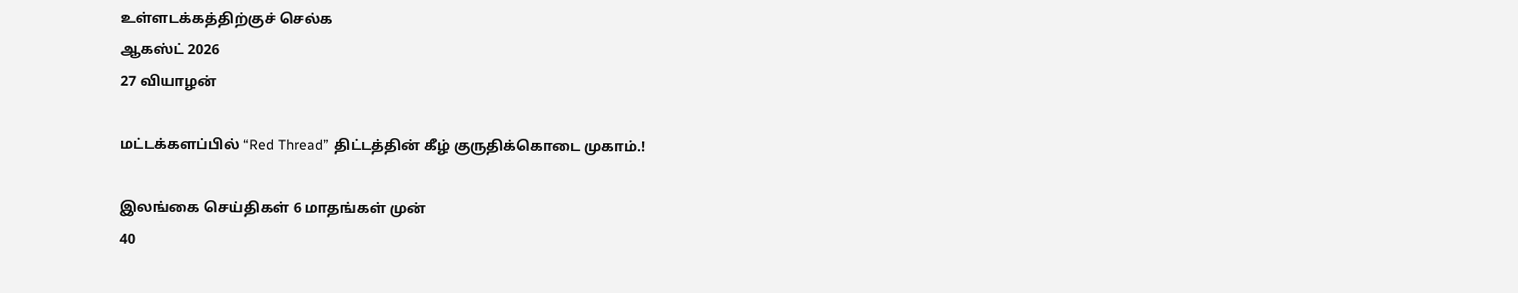உள்ளடக்கத்திற்குச் செல்க
ஆகஸ்ட் 2026
27 வியாழன்

மட்டக்களப்பில் “Red Thread” திட்டத்தின் கீழ் குருதிக்கொடை முகாம்.!

இலங்கை செய்திகள் 6 மாதங்கள் முன்
40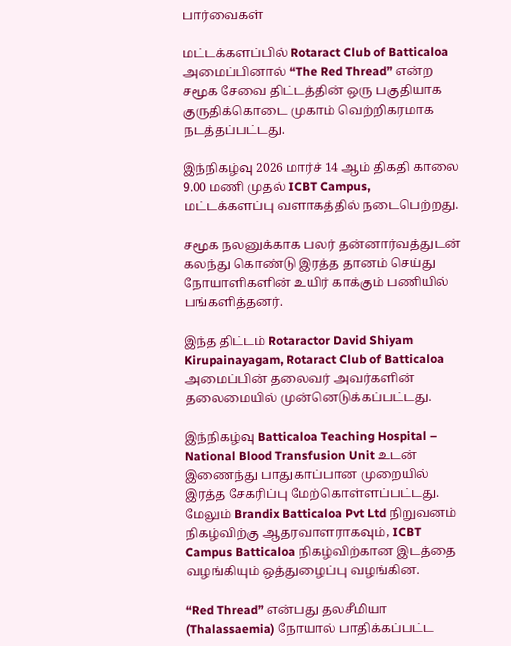பார்வைகள்

மட்டக்களப்பில் Rotaract Club of Batticaloa அமைப்பினால் “The Red Thread” என்ற சமூக சேவை திட்டத்தின் ஒரு பகுதியாக குருதிக்கொடை முகாம் வெற்றிகரமாக நடத்தப்பட்டது.

இந்நிகழ்வு 2026 மார்ச் 14 ஆம் திகதி காலை 9.00 மணி முதல் ICBT Campus, மட்டக்களப்பு வளாகத்தில் நடைபெற்றது.

சமூக நலனுக்காக பலர் தன்னார்வத்துடன் கலந்து கொண்டு இரத்த தானம் செய்து நோயாளிகளின் உயிர் காக்கும் பணியில் பங்களித்தனர்.

இந்த திட்டம் Rotaractor David Shiyam Kirupainayagam, Rotaract Club of Batticaloa அமைப்பின் தலைவர் அவர்களின் தலைமையில் முன்னெடுக்கப்பட்டது.

இந்நிகழ்வு Batticaloa Teaching Hospital – National Blood Transfusion Unit உடன் இணைந்து பாதுகாப்பான முறையில் இரத்த சேகரிப்பு மேற்கொள்ளப்பட்டது. மேலும் Brandix Batticaloa Pvt Ltd நிறுவனம் நிகழ்விற்கு ஆதரவாளராகவும், ICBT Campus Batticaloa நிகழ்விற்கான இடத்தை வழங்கியும் ஒத்துழைப்பு வழங்கின.

“Red Thread” என்பது தலசீமியா (Thalassaemia) நோயால் பாதிக்கப்பட்ட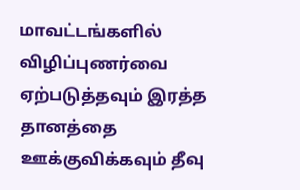மாவட்டங்களில் விழிப்புணர்வை ஏற்படுத்தவும் இரத்த தானத்தை ஊக்குவிக்கவும் தீவு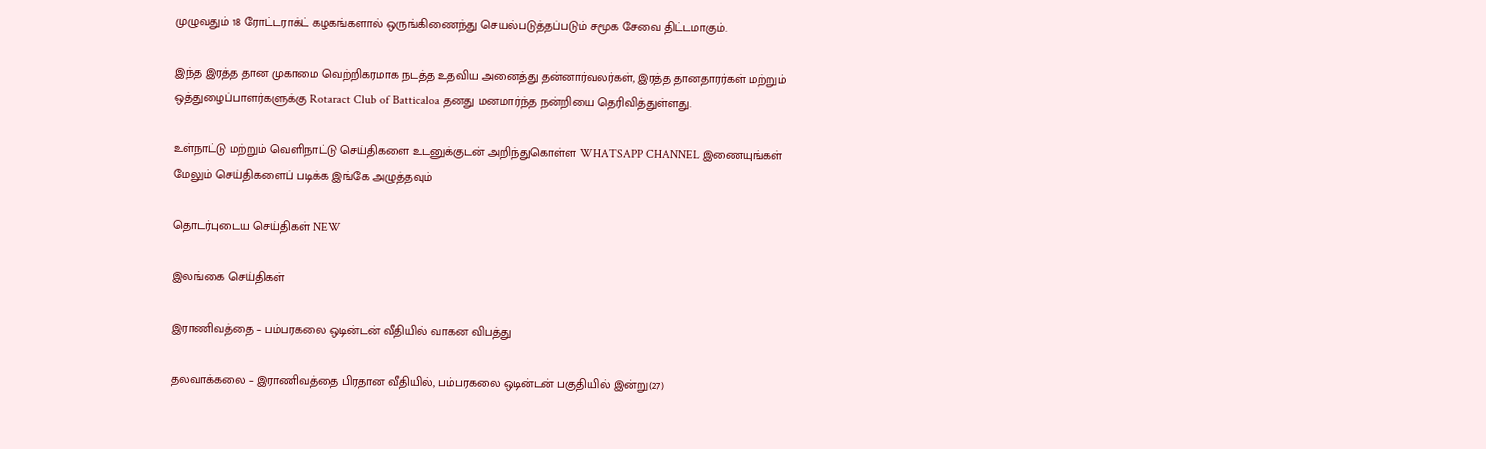முழுவதும் 18 ரோட்டராக்ட் கழகங்களால் ஒருங்கிணைந்து செயல்படுத்தப்படும் சமூக சேவை திட்டமாகும்.

இந்த இரத்த தான முகாமை வெற்றிகரமாக நடத்த உதவிய அனைத்து தன்னார்வலர்கள், இரத்த தானதாரர்கள் மற்றும் ஒத்துழைப்பாளர்களுக்கு Rotaract Club of Batticaloa தனது மனமார்ந்த நன்றியை தெரிவித்துள்ளது.

உள்நாட்டு மற்றும் வெளிநாட்டு செய்திகளை உடனுக்குடன் அறிந்துகொள்ள WHATSAPP CHANNEL இணையுங்கள்
மேலும் செய்திகளைப் படிக்க இங்கே அழுத்தவும்

தொடர்புடைய செய்திகள் NEW

இலங்கை செய்திகள்

இராணிவத்தை – பம்பரகலை ஒடின்டன் வீதியில் வாகன விபத்து

தலவாக்கலை – இராணிவத்தை பிரதான வீதியில், பம்பரகலை ஒடின்டன் பகுதியில் இன்று(27)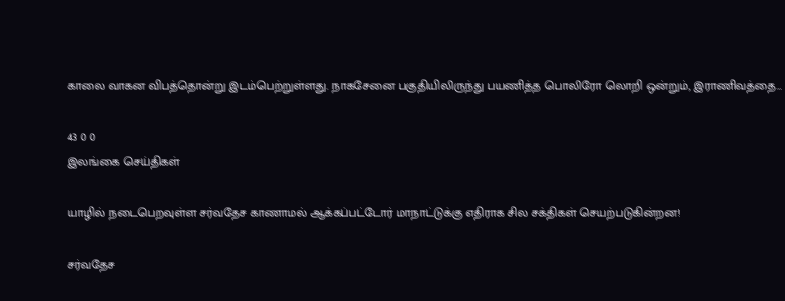காலை வாகன விபத்தொன்று இடம்பெற்றுள்ளது. நாகசேனை பகுதியிலிருந்து பயணித்த பொலிரோ லொறி ஒன்றும், இராணிவத்தை…

43 0 0
இலங்கை செய்திகள்

யாழில் நடைபெறவுள்ள சர்வதேச காணாமல் ஆக்கப்பட்டோர் மாநாட்டுக்கு எதிராக சில சக்திகள் செயற்படுகின்றன!

சர்வதேச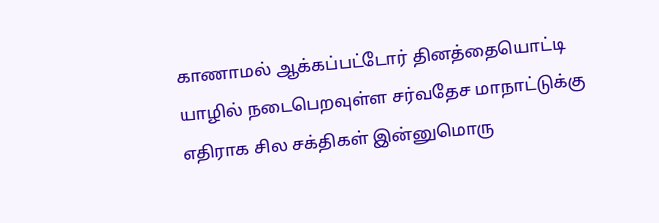காணாமல் ஆக்கப்பட்டோர் தினத்தையொட்டி யாழில் நடைபெறவுள்ள சர்வதேச மாநாட்டுக்கு எதிராக சில சக்திகள் இன்னுமொரு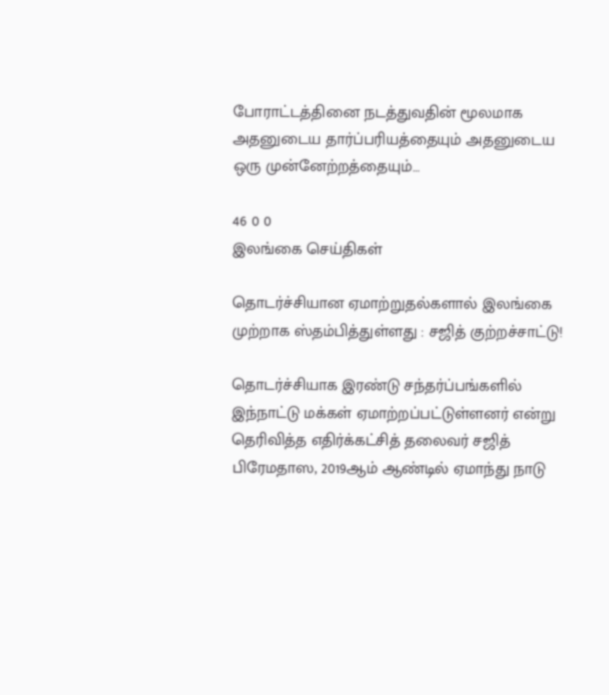போராட்டத்தினை நடத்துவதின் மூலமாக அதனுடைய தார்ப்பரியத்தையும் அதனுடைய ஒரு முன்னேற்றத்தையும்…

46 0 0
இலங்கை செய்திகள்

தொடர்ச்சியான ஏமாற்றுதல்களால் இலங்கை முற்றாக ஸ்தம்பித்துள்ளது : சஜித் குற்றச்சாட்டு!

தொடர்ச்சியாக இரண்டு சந்தர்ப்பங்களில் இந்நாட்டு மக்கள் ஏமாற்றப்பட்டுள்ளனர் என்று தெரிவித்த எதிர்க்கட்சித் தலைவர் சஜித் பிரேமதாஸ, 2019ஆம் ஆண்டில் ஏமாந்து நாடு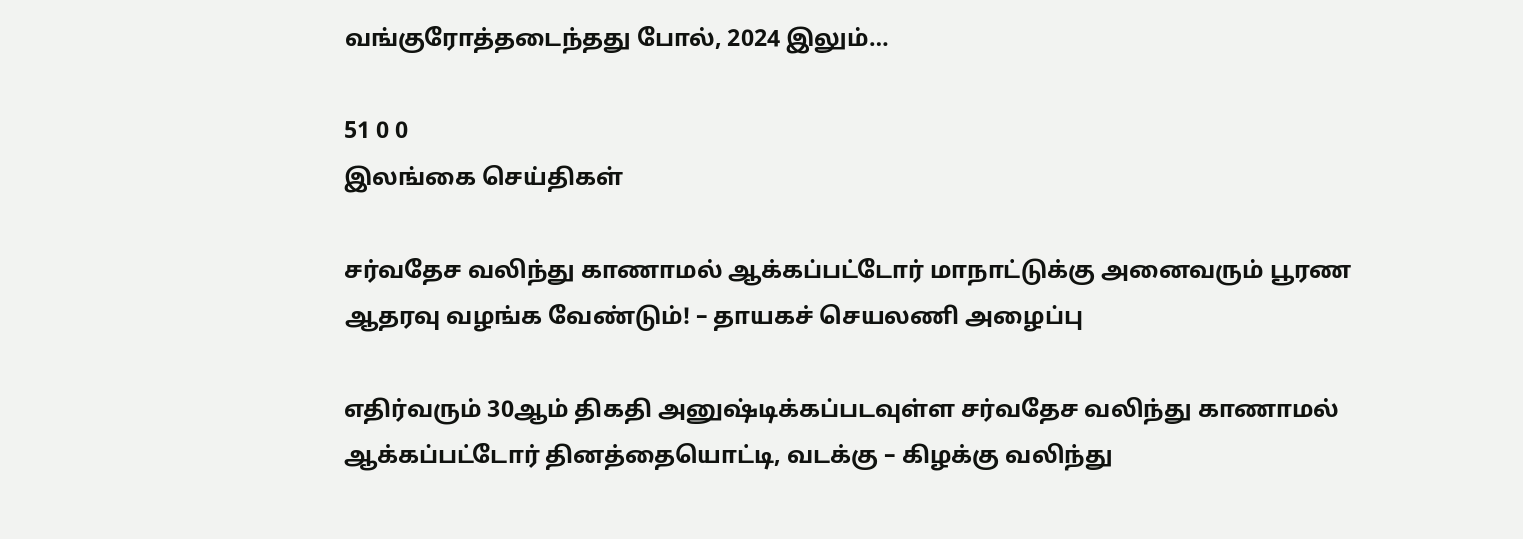வங்குரோத்தடைந்தது போல், 2024 இலும்…

51 0 0
இலங்கை செய்திகள்

சர்வதேச வலிந்து காணாமல் ஆக்கப்பட்டோர் மாநாட்டுக்கு அனைவரும் பூரண ஆதரவு வழங்க வேண்டும்! – தாயகச் செயலணி அழைப்பு

எதிர்வரும் 30ஆம் திகதி அனுஷ்டிக்கப்படவுள்ள சர்வதேச வலிந்து காணாமல் ஆக்கப்பட்டோர் தினத்தையொட்டி, வடக்கு – கிழக்கு வலிந்து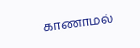காணாமல்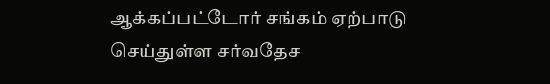ஆக்கப்பட்டோர் சங்கம் ஏற்பாடு செய்துள்ள சர்வதேச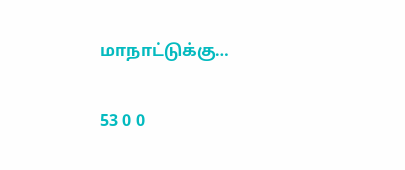மாநாட்டுக்கு…

53 0 0